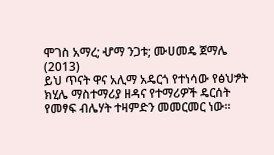ሞገስ አማረ; ሇማ ንጋቱ; ሙሀመዴ ጀማሌ
(2013)
ይህ ጥናት ዋና አሊማ አዴርጎ የተነሳው የፅህፇት ክሂሌ ማስተማሪያ ዘዳና የተማሪዎች ዴርሰት የመፃፍ ብሌሃት ተዛምድን መመርመር ነው፡፡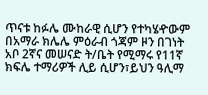ጥናቱ ከፉሌ ሙከራዊ ሲሆን የተካሄዯውም በአማራ ክሌሌ ምዕራብ ጎጃም ዞን በገነት አቦ 2ኛና መሠናድ ት/ቤት የሚማሩ የ11ኛ ክፍሌ ተማሪዎች ሊይ ሲሆን፣ይህን ዓሊማ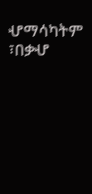ሇማሳካትም ፣በቃሇ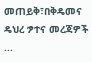መጠይቅ፣በቅዴመና ዴህረ ፇተና መረጃዎች ...